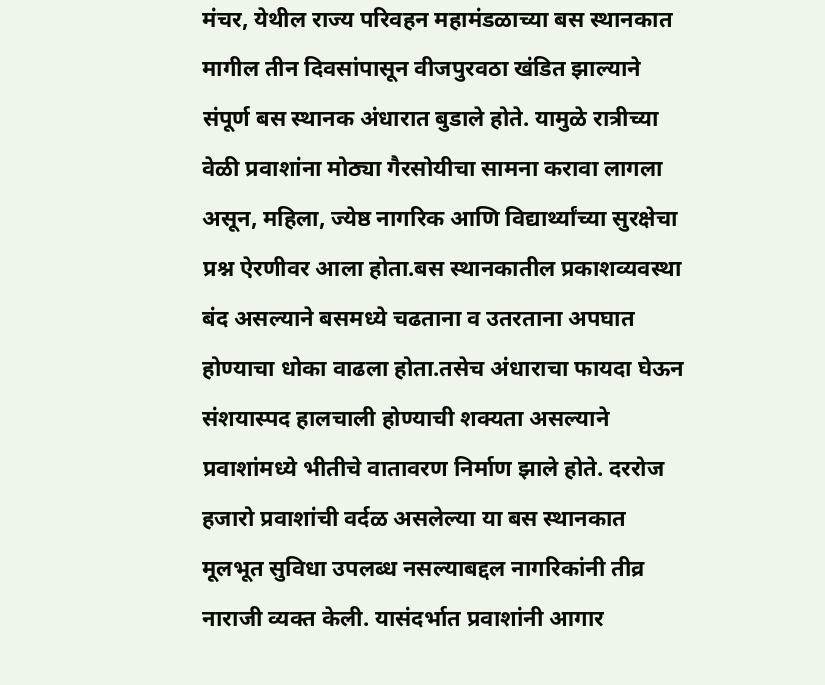मंचर, येथील राज्य परिवहन महामंडळाच्या बस स्थानकात मागील तीन दिवसांपासून वीजपुरवठा खंडित झाल्याने संपूर्ण बस स्थानक अंधारात बुडाले होते. यामुळे रात्रीच्या वेळी प्रवाशांना मोठ्या गैरसोयीचा सामना करावा लागला असून, महिला, ज्येष्ठ नागरिक आणि विद्यार्थ्यांच्या सुरक्षेचा प्रश्न ऐरणीवर आला होता.बस स्थानकातील प्रकाशव्यवस्था बंद असल्याने बसमध्ये चढताना व उतरताना अपघात होण्याचा धोका वाढला होता.तसेच अंधाराचा फायदा घेऊन संशयास्पद हालचाली होण्याची शक्यता असल्याने प्रवाशांमध्ये भीतीचे वातावरण निर्माण झाले होते. दररोज हजारो प्रवाशांची वर्दळ असलेल्या या बस स्थानकात मूलभूत सुविधा उपलब्ध नसल्याबद्दल नागरिकांनी तीव्र नाराजी व्यक्त केली. यासंदर्भात प्रवाशांनी आगार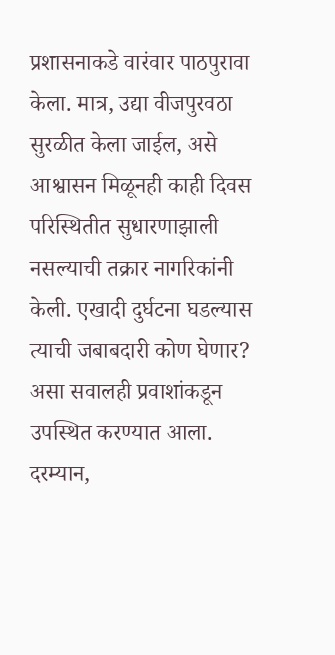प्रशासनाकडे वारंवार पाठपुरावा केला. मात्र, उद्या वीजपुरवठा सुरळीत केला जाईल, असे आश्वासन मिळूनही काही दिवस परिस्थितीत सुधारणाझाली नसल्याची तक्रार नागरिकांनी केली. एखादी दुर्घटना घडल्यास त्याची जबाबदारी कोण घेणार? असा सवालही प्रवाशांकडून उपस्थित करण्यात आला. दरम्यान,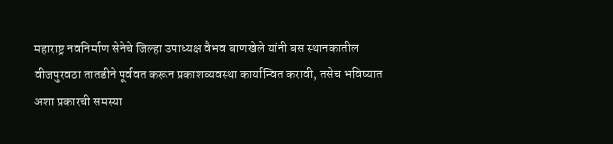महाराष्ट्र नवनिर्माण सेनेचे जिल्हा उपाध्यक्ष वैभव बाणखेले यांनी बस स्थानकातील वीजपुरवठा तातडीने पूर्ववत करून प्रकाशव्यवस्था कार्यान्वित करावी, तसेच भविष्यात अशा प्रकारची समस्या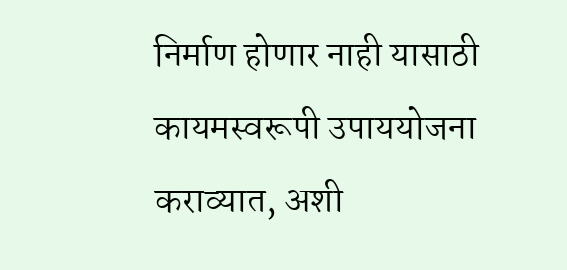निर्माण होणार नाही यासाठी कायमस्वरूपी उपाययोजना कराव्यात, अशी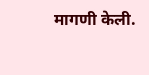मागणी केली.